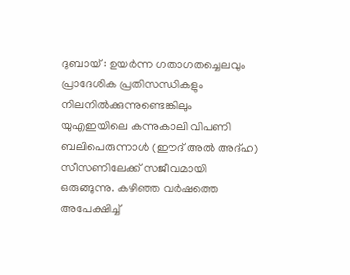ദുബായ് : ഉയർന്ന ഗതാഗതച്ചെലവും പ്രാദേശിക പ്രതിസന്ധികളും നിലനിൽക്കുന്നുണ്ടെങ്കിലും യുഎഇയിലെ കന്നുകാലി വിപണി ബലിപെരുന്നാൾ (ഈദ് അൽ അദ്ഹ) സീസണിലേക്ക് സജീവമായി ഒരുങ്ങുന്നു. കഴിഞ്ഞ വർഷത്തെ അപേക്ഷിച്ച്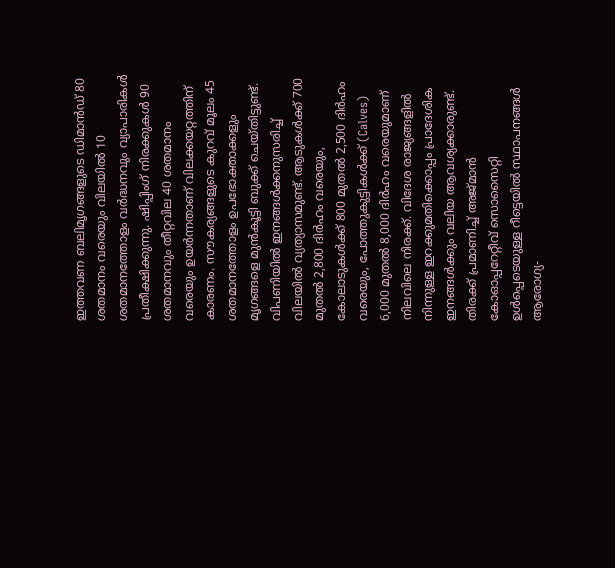ഇത്തവണ ബലിമൃഗങ്ങളുടെ ഡിമാൻഡ് 80 ശതമാനം വരെയും വിലയിൽ 10 ശതമാനത്തോളം വർദ്ധനവും വ്യാപാരികൾ പ്രതീക്ഷിക്കുന്നു. ഷിപ്പിംഗ് നിരക്കുകൾ 90 ശതമാനവും തീറ്റവില 40 ശതമാനം വരെയും ഉയർന്നതാണ് വിലക്കയറ്റത്തിന് കാരണം. സൗകര്യങ്ങളുടെ കുറവ് മൂലം 45 ശതമാനത്തോളം ഉപഭോക്താക്കളും മൃഗങ്ങളെ മുൻകൂട്ടി ബുക്ക് ചെയ്തിട്ടുണ്ട്.
വിപണിയിൽ ഇനങ്ങൾക്കനുസരിച്ച് വിലയിൽ വ്യത്യാസമുണ്ട്. ആടുകൾക്ക് 700 മുതൽ 2,800 ദിർഹം വരെയും, കോലാടുകൾക്ക് 800 മുതൽ 2,500 ദിർഹം വരെയും, പോത്തുകുട്ടികൾക്ക് (Calves) 6,000 മുതൽ 8,000 ദിർഹം വരെയുമാണ് നിലവിലെ നിരക്ക്. വിദേശ രാജ്യങ്ങളിൽ നിന്നുള്ള ഇറക്കുമതിക്കൊപ്പം പ്രാദേശിക ഇനങ്ങൾക്കും വലിയ ആവശ്യക്കാരുണ്ട്. തിരക്ക് പ്രമാണിച്ച് അജ്മാൻ കോഓപ്പറേറ്റീവ് സൊസൈറ്റി ഉൾപ്പെടെയുള്ള റീട്ടെയിൽ സ്ഥാപനങ്ങൾ ആരോഗ്യ-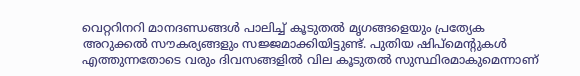വെറ്ററിനറി മാനദണ്ഡങ്ങൾ പാലിച്ച് കൂടുതൽ മൃഗങ്ങളെയും പ്രത്യേക അറുക്കൽ സൗകര്യങ്ങളും സജ്ജമാക്കിയിട്ടുണ്ട്. പുതിയ ഷിപ്മെന്റുകൾ എത്തുന്നതോടെ വരും ദിവസങ്ങളിൽ വില കൂടുതൽ സുസ്ഥിരമാകുമെന്നാണ്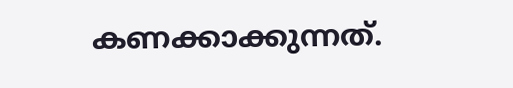കണക്കാക്കുന്നത്.